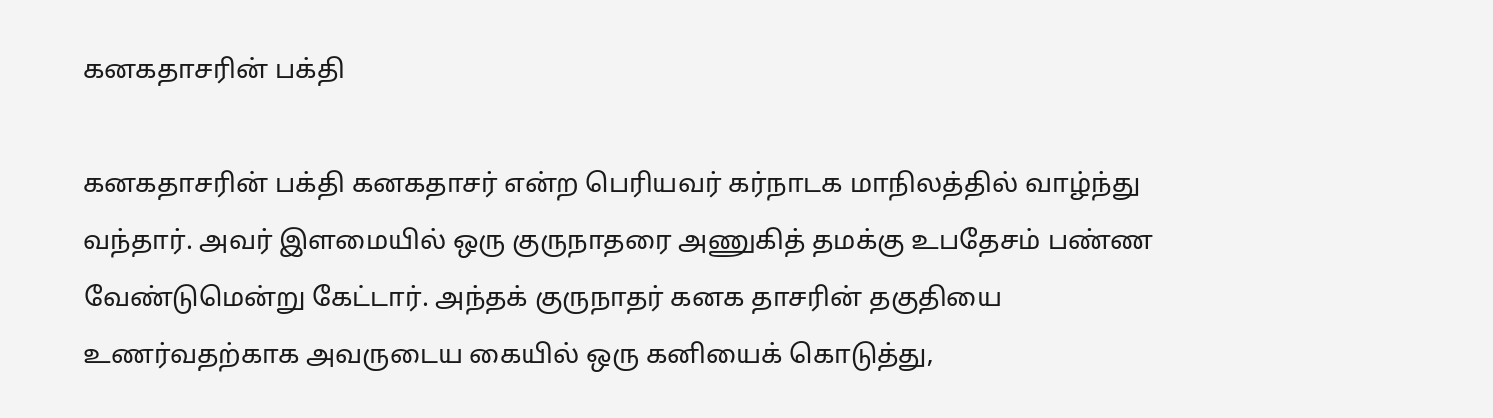கனகதாசரின் பக்தி

கனகதாசரின் பக்தி கனகதாசர் என்ற பெரியவர் கர்நாடக மாநிலத்தில் வாழ்ந்து வந்தார். அவர் இளமையில் ஒரு குருநாதரை அணுகித் தமக்கு உபதேசம் பண்ண வேண்டுமென்று கேட்டார். அந்தக் குருநாதர் கனக தாசரின் தகுதியை உணர்வதற்காக அவருடைய கையில் ஒரு கனியைக் கொடுத்து,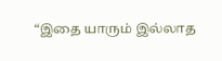“இதை யாரும் இல்லாத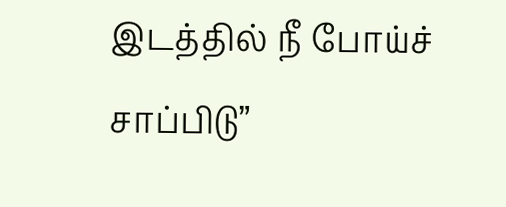இடத்தில் நீ போய்ச் சாப்பிடு”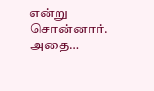என்று சொன்னார். அதை…